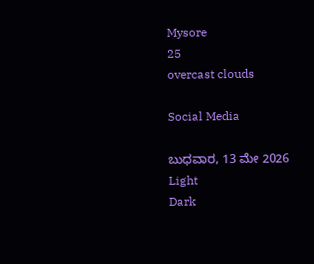Mysore
25
overcast clouds

Social Media

ಬುಧವಾರ, 13 ಮೇ 2026
Light
Dark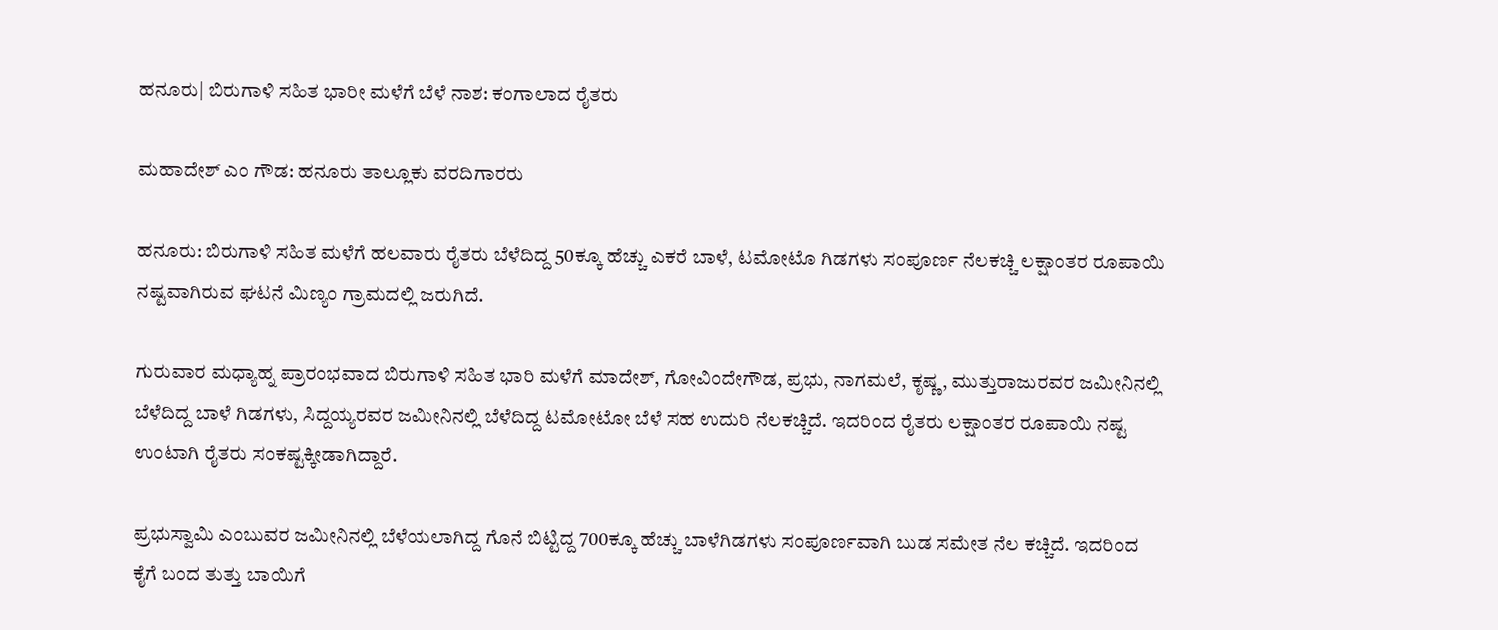ಹನೂರು| ಬಿರುಗಾಳಿ ಸಹಿತ ಭಾರೀ ಮಳೆಗೆ ಬೆಳೆ ನಾಶ: ಕಂಗಾಲಾದ ರೈತರು

ಮಹಾದೇಶ್‌ ಎಂ ಗೌಡ: ಹನೂರು ತಾಲ್ಲೂಕು ವರದಿಗಾರರು

ಹನೂರು: ಬಿರುಗಾಳಿ ಸಹಿತ ಮಳೆಗೆ ಹಲವಾರು ರೈತರು ಬೆಳೆದಿದ್ದ 50ಕ್ಕೂ ಹೆಚ್ಚು ಎಕರೆ ಬಾಳೆ, ಟಮೋಟೊ ಗಿಡಗಳು ಸಂಪೂರ್ಣ ನೆಲಕಚ್ಚಿ ಲಕ್ಷಾಂತರ ರೂಪಾಯಿ ನಷ್ಟವಾಗಿರುವ ಘಟನೆ ಮಿಣ್ಯಂ ಗ್ರಾಮದಲ್ಲಿ ಜರುಗಿದೆ.

ಗುರುವಾರ ಮಧ್ಯಾಹ್ನ ಪ್ರಾರಂಭವಾದ ಬಿರುಗಾಳಿ ಸಹಿತ ಭಾರಿ ಮಳೆಗೆ ಮಾದೇಶ್, ಗೋವಿಂದೇಗೌಡ, ಪ್ರಭು, ನಾಗಮಲೆ, ಕೃಷ್ಣ, ಮುತ್ತುರಾಜುರವರ ಜಮೀನಿನಲ್ಲಿ ಬೆಳೆದಿದ್ದ ಬಾಳೆ ಗಿಡಗಳು, ಸಿದ್ದಯ್ಯರವರ ಜಮೀನಿನಲ್ಲಿ ಬೆಳೆದಿದ್ದ ಟಮೋಟೋ ಬೆಳೆ ಸಹ ಉದುರಿ ನೆಲಕಚ್ಚಿದೆ. ಇದರಿಂದ ರೈತರು ಲಕ್ಷಾಂತರ ರೂಪಾಯಿ ನಷ್ಟ ಉಂಟಾಗಿ ರೈತರು ಸಂಕಷ್ಟಕ್ಕೀಡಾಗಿದ್ದಾರೆ.

ಪ್ರಭುಸ್ವಾಮಿ ಎಂಬುವರ ಜಮೀನಿನಲ್ಲಿ ಬೆಳೆಯಲಾಗಿದ್ದ ಗೊನೆ ಬಿಟ್ಟಿದ್ದ 700ಕ್ಕೂ ಹೆಚ್ಚು ಬಾಳೆಗಿಡಗಳು ಸಂಪೂರ್ಣವಾಗಿ ಬುಡ ಸಮೇತ ನೆಲ ಕಚ್ಚಿದೆ. ಇದರಿಂದ ಕೈಗೆ ಬಂದ ತುತ್ತು ಬಾಯಿಗೆ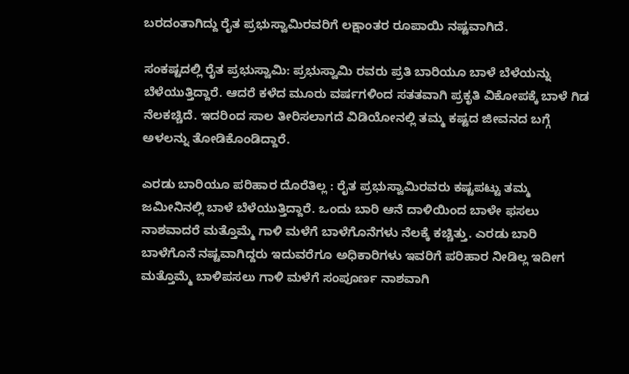ಬರದಂತಾಗಿದ್ದು ರೈತ ಪ್ರಭುಸ್ವಾಮಿರವರಿಗೆ ಲಕ್ಷಾಂತರ ರೂಪಾಯಿ ನಷ್ಟವಾಗಿದೆ.

ಸಂಕಷ್ಟದಲ್ಲಿ ರೈತ ಪ್ರಭುಸ್ವಾಮಿ: ಪ್ರಭುಸ್ವಾಮಿ ರವರು ಪ್ರತಿ ಬಾರಿಯೂ ಬಾಳೆ ಬೆಳೆಯನ್ನು ಬೆಳೆಯುತ್ತಿದ್ದಾರೆ. ಆದರೆ ಕಳೆದ ಮೂರು ವರ್ಷಗಳಿಂದ ಸತತವಾಗಿ ಪ್ರಕೃತಿ ವಿಕೋಪಕ್ಕೆ ಬಾಳೆ ಗಿಡ ನೆಲಕಚ್ಚಿದೆ. ಇದರಿಂದ ಸಾಲ ತೀರಿಸಲಾಗದೆ ವಿಡಿಯೋನಲ್ಲಿ ತಮ್ಮ ಕಷ್ಟದ ಜೀವನದ ಬಗ್ಗೆ ಅಳಲನ್ನು ತೋಡಿಕೊಂಡಿದ್ದಾರೆ.

ಎರಡು ಬಾರಿಯೂ ಪರಿಹಾರ ದೊರೆತಿಲ್ಲ : ರೈತ ಪ್ರಭುಸ್ವಾಮಿರವರು ಕಷ್ಟಪಟ್ಟು ತಮ್ಮ ಜಮೀನಿನಲ್ಲಿ ಬಾಳೆ ಬೆಳೆಯುತ್ತಿದ್ದಾರೆ. ಒಂದು ಬಾರಿ ಆನೆ ದಾಳಿಯಿಂದ ಬಾಳೇ ಫಸಲು ನಾಶವಾದರೆ ಮತ್ತೊಮ್ಮೆ ಗಾಳಿ ಮಳೆಗೆ ಬಾಳೆಗೊನೆಗಳು ನೆಲಕ್ಕೆ ಕಚ್ಚಿತ್ತು. ಎರಡು ಬಾರಿ ಬಾಳೆಗೊನೆ ನಷ್ಟವಾಗಿದ್ದರು ಇದುವರೆಗೂ ಅಧಿಕಾರಿಗಳು ಇವರಿಗೆ ಪರಿಹಾರ ನೀಡಿಲ್ಲ ಇದೀಗ ಮತ್ತೊಮ್ಮೆ ಬಾಳಿಪಸಲು ಗಾಳಿ ಮಳೆಗೆ ಸಂಪೂರ್ಣ ನಾಶವಾಗಿ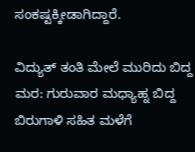ಸಂಕಷ್ಟಕ್ಕೀಡಾಗಿದ್ದಾರೆ.

ವಿದ್ಯುತ್ ತಂತಿ ಮೇಲೆ ಮುರಿದು ಬಿದ್ದ ಮರ: ಗುರುವಾರ ಮಧ್ಯಾಹ್ನ ಬಿದ್ದ ಬಿರುಗಾಳಿ ಸಹಿತ ಮಳೆಗೆ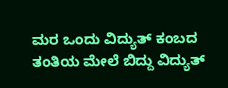ಮರ ಒಂದು ವಿದ್ಯುತ್ ಕಂಬದ ತಂತಿಯ ಮೇಲೆ ಬಿದ್ದು ವಿದ್ಯುತ್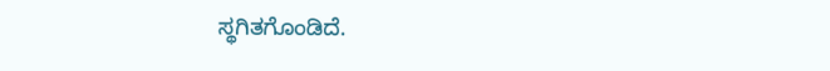ಸ್ಥಗಿತಗೊಂಡಿದೆ.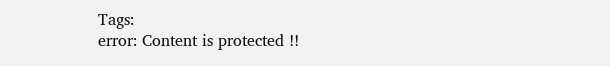Tags:
error: Content is protected !!